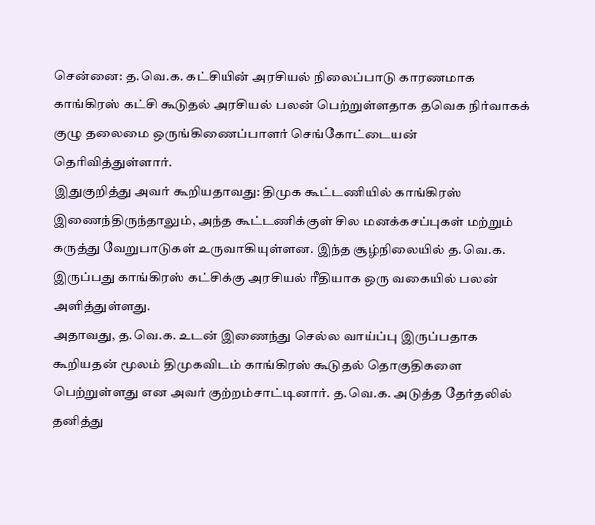சென்னை: த.வெ.க. கட்சியின் அரசியல் நிலைப்பாடு காரணமாக காங்கிரஸ் கட்சி கூடுதல் அரசியல் பலன் பெற்றுள்ளதாக தவெக நிர்வாகக் குழு தலைமை ஒருங்கிணைப்பாளர் செங்கோட்டையன் தெரிவித்துள்ளார்.
இதுகுறித்து அவர் கூறியதாவது: திமுக கூட்டணியில் காங்கிரஸ் இணைந்திருந்தாலும், அந்த கூட்டணிக்குள் சில மனக்கசப்புகள் மற்றும் கருத்து வேறுபாடுகள் உருவாகியுள்ளன. இந்த சூழ்நிலையில் த.வெ.க. இருப்பது காங்கிரஸ் கட்சிக்கு அரசியல் ரீதியாக ஒரு வகையில் பலன் அளித்துள்ளது.
அதாவது, த.வெ.க. உடன் இணைந்து செல்ல வாய்ப்பு இருப்பதாக கூறியதன் மூலம் திமுகவிடம் காங்கிரஸ் கூடுதல் தொகுதிகளை பெற்றுள்ளது என அவர் குற்றம்சாட்டினார். த.வெ.க. அடுத்த தேர்தலில் தனித்து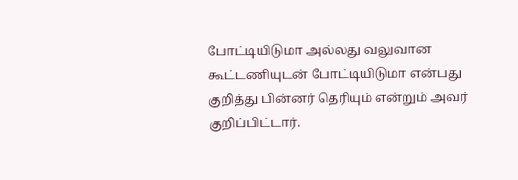போட்டியிடுமா அல்லது வலுவான கூட்டணியுடன் போட்டியிடுமா என்பது குறித்து பின்னர் தெரியும் என்றும் அவர் குறிப்பிட்டார்.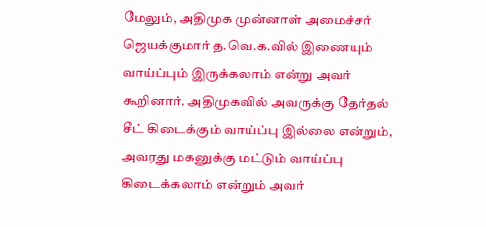மேலும், அதிமுக முன்னாள் அமைச்சர் ஜெயக்குமார் த.வெ.க.வில் இணையும் வாய்ப்பும் இருக்கலாம் என்று அவர் கூறினார். அதிமுகவில் அவருக்கு தேர்தல் சீட் கிடைக்கும் வாய்ப்பு இல்லை என்றும், அவரது மகனுக்கு மட்டும் வாய்ப்பு கிடைக்கலாம் என்றும் அவர்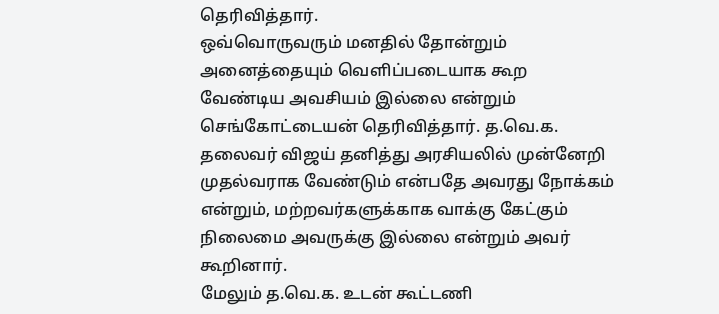தெரிவித்தார்.
ஒவ்வொருவரும் மனதில் தோன்றும் அனைத்தையும் வெளிப்படையாக கூற வேண்டிய அவசியம் இல்லை என்றும் செங்கோட்டையன் தெரிவித்தார். த.வெ.க. தலைவர் விஜய் தனித்து அரசியலில் முன்னேறி முதல்வராக வேண்டும் என்பதே அவரது நோக்கம் என்றும், மற்றவர்களுக்காக வாக்கு கேட்கும் நிலைமை அவருக்கு இல்லை என்றும் அவர் கூறினார்.
மேலும் த.வெ.க. உடன் கூட்டணி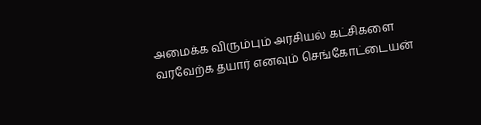அமைக்க விரும்பும் அரசியல் கட்சிகளை வரவேற்க தயார் எனவும் செங்கோட்டையன்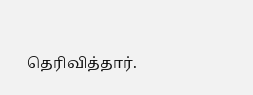தெரிவித்தார்.